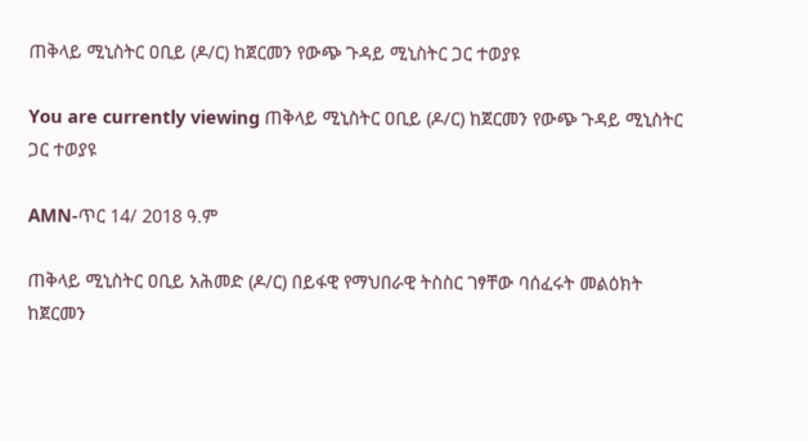ጠቅላይ ሚኒስትር ዐቢይ (ዶ/ር) ከጀርመን የውጭ ጉዳይ ሚኒስትር ጋር ተወያዩ

You are currently viewing ጠቅላይ ሚኒስትር ዐቢይ (ዶ/ር) ከጀርመን የውጭ ጉዳይ ሚኒስትር ጋር ተወያዩ

AMN-ጥር 14/ 2018 ዓ.ም

ጠቅላይ ሚኒስትር ዐቢይ አሕመድ (ዶ/ር) በይፋዊ የማህበራዊ ትስስር ገፃቸው ባሰፈሩት መልዕክት ከጀርመን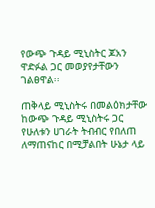የውጭ ጉዳይ ሚኒስትር ጆአን ዋድፉል ጋር መወያየታቸውን ገልፀዋል፡፡

ጠቅላይ ሚኒስትሩ በመልዕክታቸው ከውጭ ጉዳይ ሚኒስትሩ ጋር የሁለቱን ሀገራት ትብብር የበለጠ ለማጠናከር በሚቻልበት ሁኔታ ላይ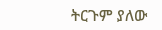ትርጉም ያለው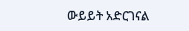ውይይት አድርገናል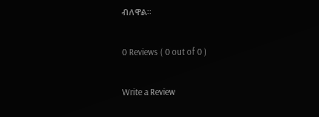ብለዋል።

0 Reviews ( 0 out of 0 )

Write a Review